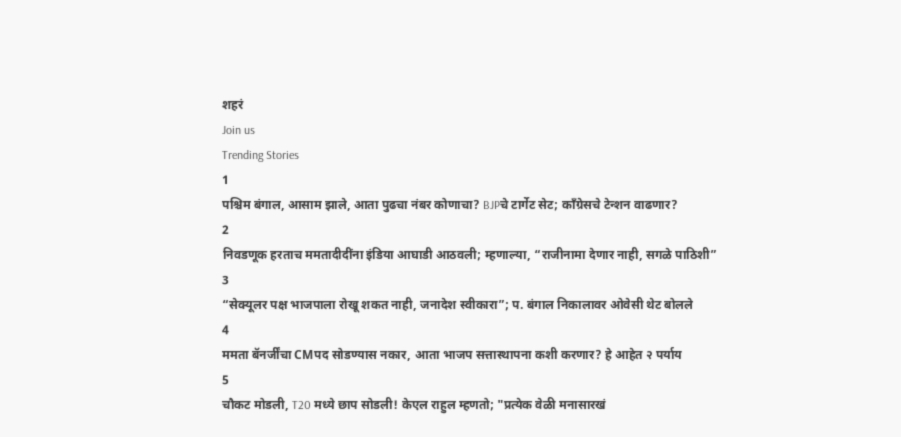शहरं
Join us
Trending Stories
1
पश्चिम बंगाल, आसाम झाले, आता पुढचा नंबर कोणाचा? BJPचे टार्गेट सेट; काँग्रेसचे टेन्शन वाढणार?
2
निवडणूक हरताच ममतादीदींना इंडिया आघाडी आठवली; म्हणाल्या, “राजीनामा देणार नाही, सगळे पाठिशी”
3
“सेक्यूलर पक्ष भाजपाला रोखू शकत नाही, जनादेश स्वीकारा”; प. बंगाल निकालावर ओवेसी थेट बोलले
4
ममता बॅनर्जींचा CMपद सोडण्यास नकार, आता भाजप सत्तास्थापना कशी करणार? हे आहेत २ पर्याय
5
चौकट मोडली, T20 मध्ये छाप सोडली! केएल राहुल म्हणतो; "प्रत्येक वेळी मनासारखं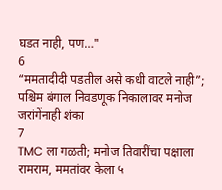घडत नाही, पण…"
6
“ममतादीदी पडतील असे कधी वाटले नाही”; पश्चिम बंगाल निवडणूक निकालावर मनोज जरांगेंनाही शंका
7
TMC ला गळती; मनोज तिवारींचा पक्षाला रामराम, ममतांवर केला ५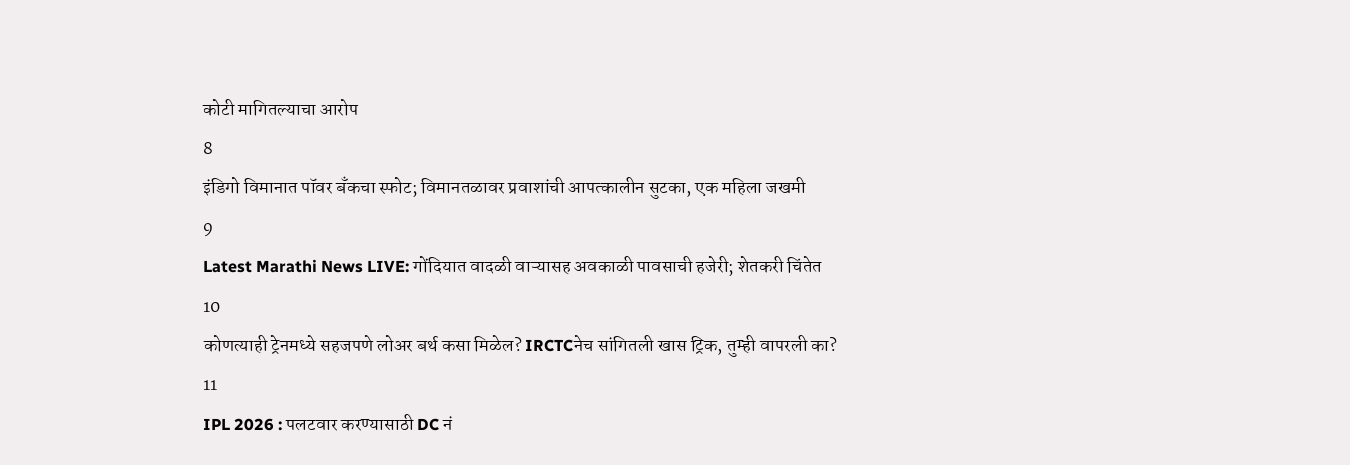कोटी मागितल्याचा आरोप
8
इंडिगो विमानात पॉवर बँकचा स्फोट; विमानतळावर प्रवाशांची आपत्कालीन सुटका, एक महिला जखमी
9
Latest Marathi News LIVE: गोंदियात वादळी वाऱ्यासह अवकाळी पावसाची हजेरी; शेतकरी चिंतेत
10
कोणत्याही ट्रेनमध्ये सहजपणे लोअर बर्थ कसा मिळेल? IRCTCनेच सांगितली खास ट्रिक, तुम्ही वापरली का?
11
IPL 2026 : पलटवार करण्यासाठी DC नं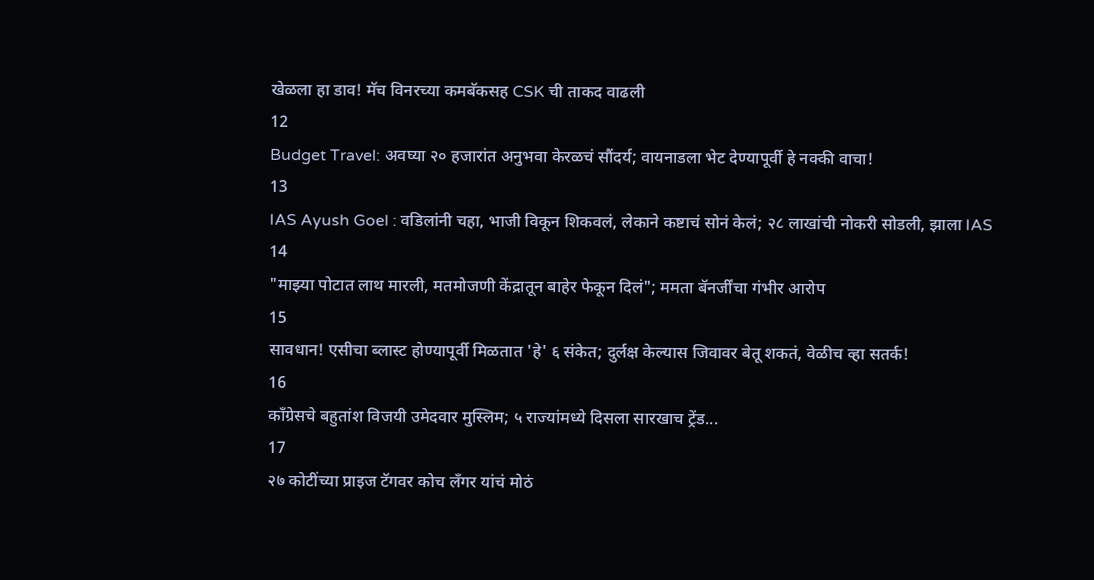खेळला हा डाव! मॅच विनरच्या कमबॅकसह CSK ची ताकद वाढली
12
Budget Travel: अवघ्या २० हजारांत अनुभवा केरळचं सौंदर्य; वायनाडला भेट देण्यापूर्वी हे नक्की वाचा!
13
IAS Ayush Goel : वडिलांनी चहा, भाजी विकून शिकवलं, लेकाने कष्टाचं सोनं केलं; २८ लाखांची नोकरी सोडली, झाला IAS
14
"माझ्या पोटात लाथ मारली, मतमोजणी केंद्रातून बाहेर फेकून दिलं"; ममता बॅनर्जींचा गंभीर आरोप
15
सावधान! एसीचा ब्लास्ट होण्यापूर्वी मिळतात 'हे' ६ संकेत; दुर्लक्ष केल्यास जिवावर बेतू शकतं, वेळीच व्हा सतर्क!
16
काँग्रेसचे बहुतांश विजयी उमेदवार मुस्लिम; ५ राज्यांमध्ये दिसला सारखाच ट्रेंड...
17
२७ कोटींच्या प्राइज टॅगवर कोच लँगर यांचं मोठं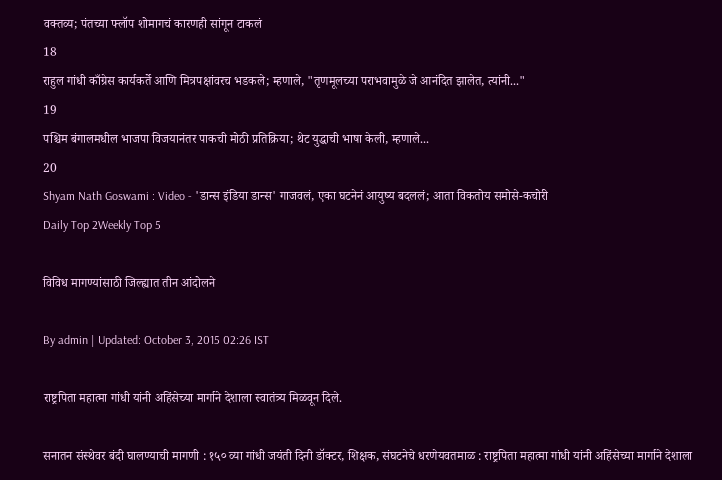वक्तव्य; पंतच्या फ्लॉप शोमागचं कारणही सांगून टाकलं
18
राहुल गांधी काँग्रेस कार्यकर्ते आणि मित्रपक्षांवरच भडकले; म्हणाले, "तृणमूलच्या पराभवामुळे जे आनंदित झालेत, त्यांनी..."
19
पश्चिम बंगालमधील भाजपा विजयानंतर पाकची मोठी प्रतिक्रिया; थेट युद्धाची भाषा केली, म्हणाले...
20
Shyam Nath Goswami : Video - 'डान्स इंडिया डान्स' गाजवलं, एका घटनेनं आयुष्य बदललं; आता विकतोय समोसे-कचोरी
Daily Top 2Weekly Top 5

विविध मागण्यांसाठी जिल्ह्यात तीन आंदोलने

By admin | Updated: October 3, 2015 02:26 IST

राष्ट्रपिता महात्मा गांधी यांनी अहिंसेच्या मार्गाने देशाला स्वातंत्र्य मिळवून दिले.

सनातन संस्थेवर बंदी घालण्याची मागणी : १५० व्या गांधी जयंती दिनी डॉक्टर, शिक्षक, संघटनेचे धरणेयवतमाळ : राष्ट्रपिता महात्मा गांधी यांनी अहिंसेच्या मार्गाने देशाला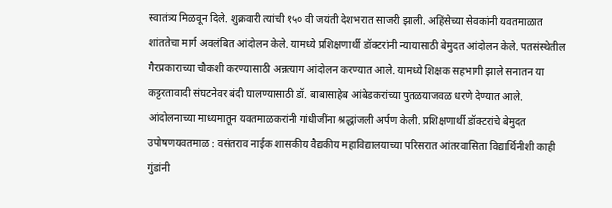स्वातंत्र्य मिळवून दिले. शुक्रवारी त्यांची १५० वी जयंती देशभरात साजरी झाली. अहिंसेच्या सेवकांनी यवतमाळात शांततेचा मार्ग अवलंबित आंदोलन केले. यामध्ये प्रशिक्षणार्थी डॉक्टरांनी न्यायासाठी बेमुदत आंदोलन केले. पतसंस्थेतील गैरप्रकाराच्या चौकशी करण्यासाठी अन्नत्याग आंदोलन करण्यात आले. यामध्ये शिक्षक सहभागी झाले सनातन या कट्टरतावादी संघटनेवर बंदी घालण्यासाठी डॉ. बाबासाहेब आंबेडकरांच्या पुतळयाजवळ धरणे देण्यात आले. आंदोलनाच्या माध्यमातून यवतमाळकरांनी गांधीजींना श्रद्धांजली अर्पण केली. प्रशिक्षणार्थी डॉक्टरांचे बेमुदत उपोषणयवतमाळ : वसंतराव नाईक शासकीय वैद्यकीय महाविद्यालयाच्या परिसरात आंतरवासिता विद्यार्थिनीशी काही गुंडांनी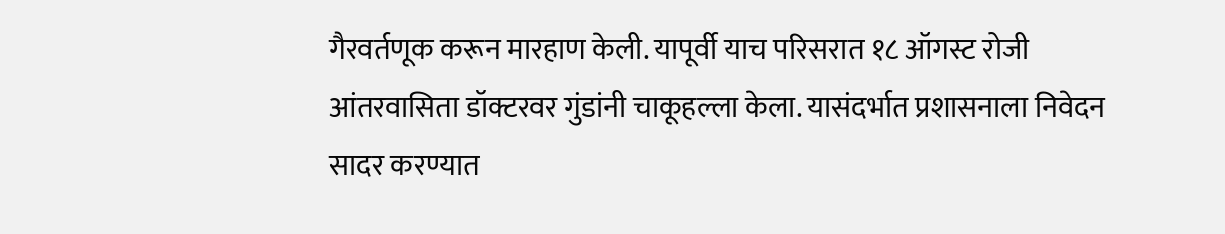गैरवर्तणूक करून मारहाण केली. यापूर्वी याच परिसरात १८ ऑगस्ट रोजी आंतरवासिता डॉक्टरवर गुंडांनी चाकूहल्ला केला. यासंदर्भात प्रशासनाला निवेदन सादर करण्यात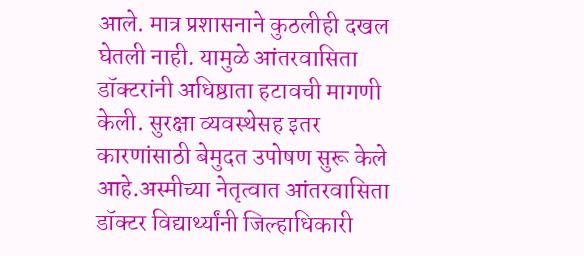आले. मात्र प्रशासनाने कुठलीही दखल घेतली नाही. यामुळे आंतरवासिता डॉक्टरांनी अधिष्ठाता हटावची मागणी केली. सुरक्षा व्यवस्थेसह इतर कारणांसाठी बेमुदत उपोषण सुरू केले आहे.अस्मीच्या नेतृत्वात आंतरवासिता डॉक्टर विद्यार्थ्यांनी जिल्हाधिकारी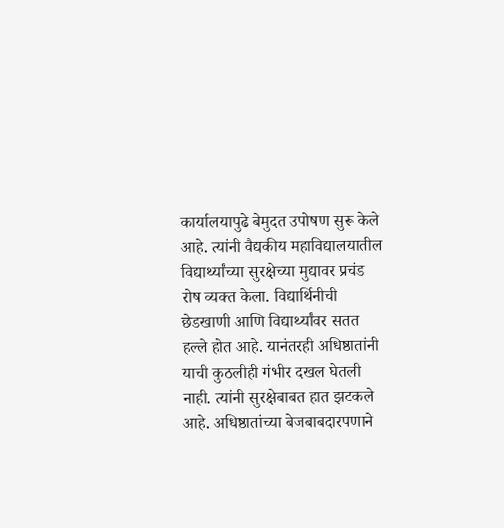कार्यालयापुढे बेमुदत उपोषण सुरू केले आहे. त्यांनी वैद्यकीय महाविद्यालयातील विद्यार्थ्यांच्या सुरक्षेच्या मुद्यावर प्रचंड रोष व्यक्त केला. विद्यार्थिनीची छेडखाणी आणि विद्यार्थ्यांवर सतत हल्ले होत आहे. यानंतरही अधिष्ठातांनी याची कुठलीही गंभीर दखल घेतली नाही. त्यांनी सुरक्षेबाबत हात झटकले आहे. अधिष्ठातांच्या बेजबाबदारपणाने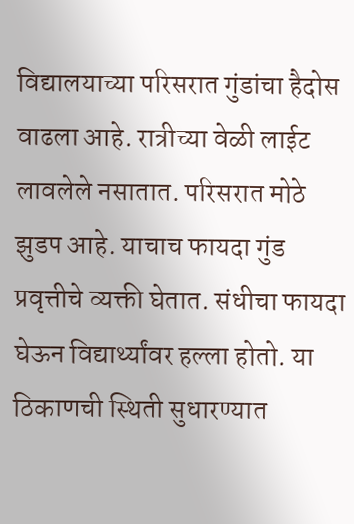विद्यालयाच्या परिसरात गुंडांचा हैदोस वाढला आहे. रात्रीच्या वेळी लाईट लावलेले नसातात. परिसरात मोठे झुडप आहे. याचाच फायदा गुंड प्रवृत्तीचे व्यक्ती घेतात. संधीचा फायदा घेऊन विद्यार्थ्यांवर हल्ला होतो. या ठिकाणची स्थिती सुधारण्यात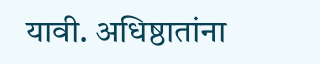यावी. अधिष्ठातांना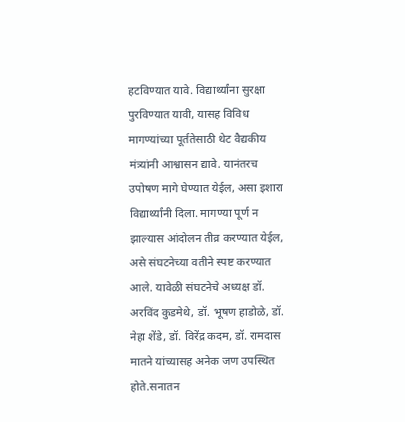हटविण्यात यावे. विद्यार्थ्यांना सुरक्षा पुरविण्यात यावी, यासह विविध मागण्यांच्या पूर्ततेसाठी थेट वैद्यकीय मंत्र्यांनी आश्वासन द्यावे. यानंतरच उपोषण मागे घेण्यात येईल, असा इशारा विद्यार्थ्यांनी दिला. मागण्या पूर्ण न झाल्यास आंदोलन तीव्र करण्यात येईल, असे संघटनेच्या वतीने स्पष्ट करण्यात आले. यावेळी संघटनेचे अध्यक्ष डॉ. अरविंद कुडमेथे, डॉ. भूषण हाडोळे, डॉ. नेहा शेंडे, डॉ. विरेंद्र कदम, डॉ. रामदास मातने यांच्यासह अनेक जण उपस्थित होते.सनातन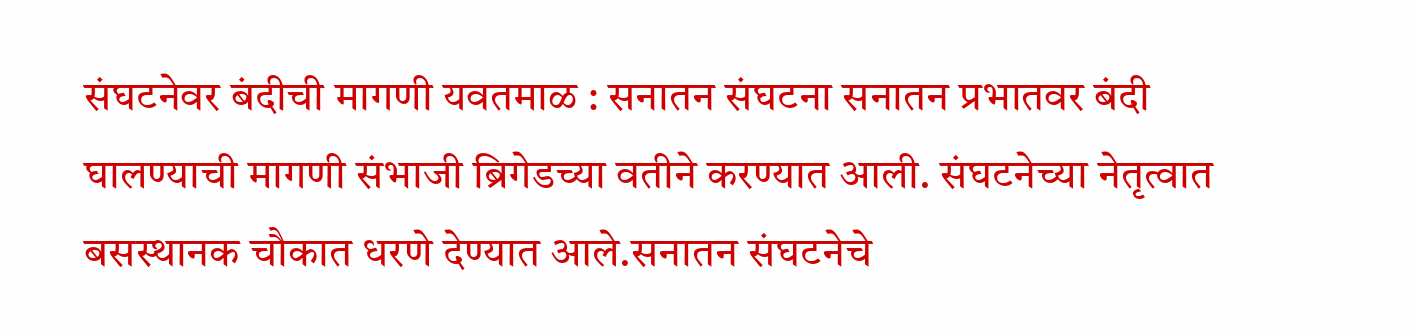संघटनेवर बंदीची मागणी यवतमाळ : सनातन संघटना सनातन प्रभातवर बंदी घालण्याची मागणी संभाजी ब्रिगेडच्या वतीने करण्यात आली. संघटनेच्या नेतृत्वात बसस्थानक चौकात धरणे देण्यात आले.सनातन संघटनेचे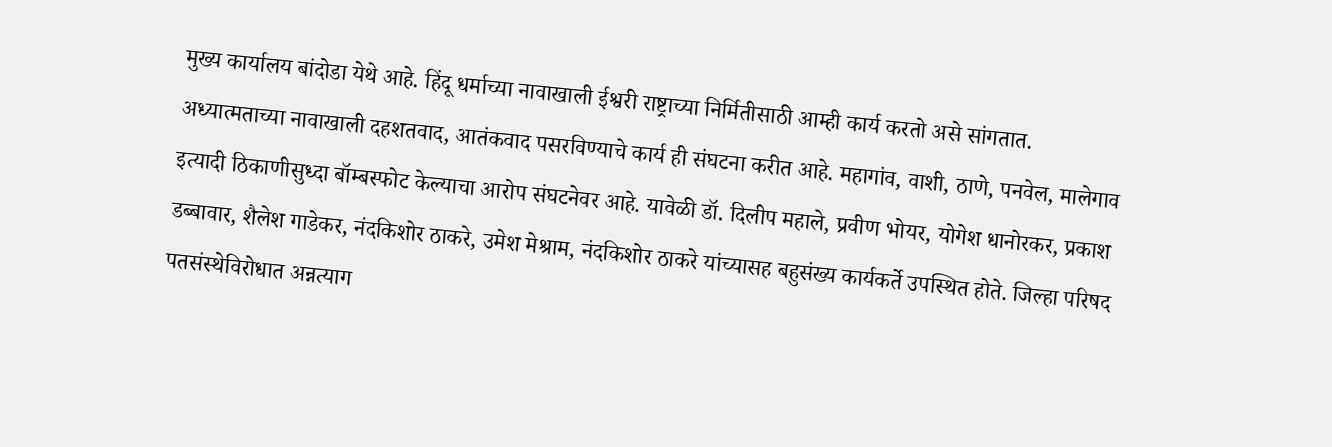मुख्य कार्यालय बांदोडा येथे आहे. हिंदू धर्माच्या नावाखाली ईश्वरी राष्ट्राच्या निर्मितीसाठी आम्ही कार्य करतो असे सांगतात. अध्यात्मताच्या नावाखाली दहशतवाद, आतंकवाद पसरविण्याचे कार्य ही संघटना करीत आहे. महागांव, वाशी, ठाणे, पनवेल, मालेगाव इत्यादी ठिकाणीसुध्दा बॉम्बस्फोट केल्याचा आरोप संघटनेवर आहे. यावेळी डॉ. दिलीप महाले, प्रवीण भोयर, योगेश धानोरकर, प्रकाश डब्बावार, शैलेश गाडेकर, नंदकिशोर ठाकरे, उमेश मेश्राम, नंदकिशोर ठाकरे यांच्यासह बहुसंख्य कार्यकर्ते उपस्थित होते. जिल्हा परिषद पतसंस्थेविरोधात अन्नत्याग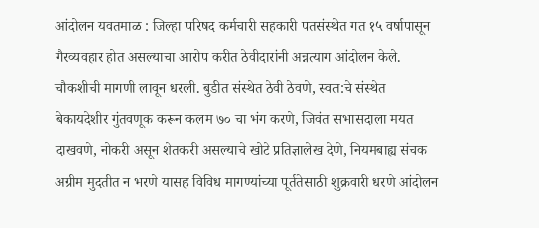आंदोलन यवतमाळ : जिल्हा परिषद कर्मचारी सहकारी पतसंस्थेत गत १५ वर्षापासून गैरव्यवहार होत असल्याचा आरोप करीत ठेवीदारांनी अन्नत्याग आंदोलन केले. चौकशीची मागणी लावून धरली. बुडीत संस्थेत ठेवी ठेवणे, स्वत:चे संस्थेत बेकायदेशीर गुंतवणूक करून कलम ७० चा भंग करणे, जिवंत सभासदाला मयत दाखवणे, नोकरी असून शेतकरी असल्याचे खोटे प्रतिज्ञालेख देणे, नियमबाह्य संचक अग्रीम मुदतीत न भरणे यासह विविध मागण्यांच्या पूर्ततेसाठी शुक्रवारी धरणे आंदोलन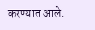करण्यात आले.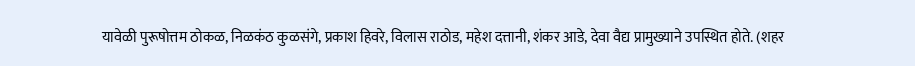यावेळी पुरूषोत्तम ठोकळ, निळकंठ कुळसंगे, प्रकाश हिवरे, विलास राठोड, महेश दत्तानी, शंकर आडे, देवा वैद्य प्रामुख्याने उपस्थित होते. (शहर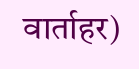वार्ताहर)